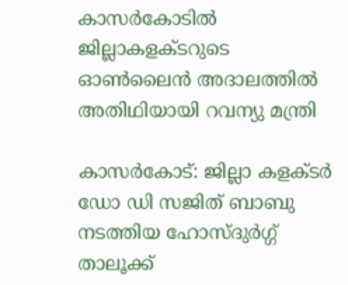കാസര്‍കോടില്‍ ജില്ലാകളക്ടറുടെ ഓണ്‍ലൈന്‍ അദാലത്തില്‍ അതിഥിയായി റവന്യു മന്ത്രി

കാസര്‍കോട്: ജില്ലാ കളക്ടര്‍ ഡോ ഡി സജിത് ബാബു നടത്തിയ ഹോസ്ദുര്‍ഗ്ഗ് താലൂക്ക്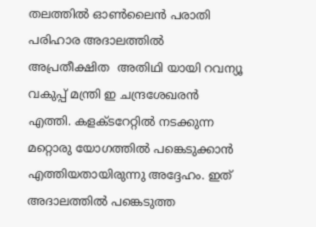തലത്തില്‍ ഓണ്‍ലൈന്‍ പരാതി പരിഹാര അദാലത്തില്‍ അപ്രതീക്ഷിത  അതിഥി യായി റവന്യൂ വകുപ്പ് മന്ത്രി ഇ ചന്ദ്രശേഖരന്‍ എത്തി. കളക്ടറേറ്റില്‍ നടക്കുന്ന മറ്റൊരു യോഗത്തില്‍ പങ്കെടുക്കാന്‍ എത്തിയതായിരുന്നു അദ്ദേഹം. ഇത് അദാലത്തില്‍ പങ്കെടുത്ത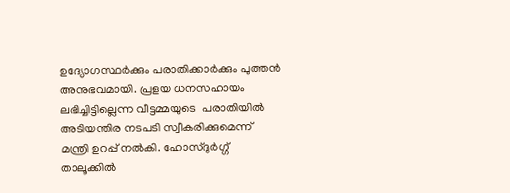ഉദ്യോഗസ്ഥര്‍ക്കും പരാതിക്കാര്‍ക്കും പുത്തന്‍ അനുഭവമായി. പ്രളയ ധനസഹായം ലഭിച്ചിട്ടില്ലെന്ന വീട്ടമ്മയുടെ  പരാതിയില്‍ അടിയന്തിര നടപടി സ്വീകരിക്കുമെന്ന് മന്ത്രി ഉറപ്പ് നല്‍കി. ഹോസ്ദുര്‍ഗ്ഗ് താലൂക്കില്‍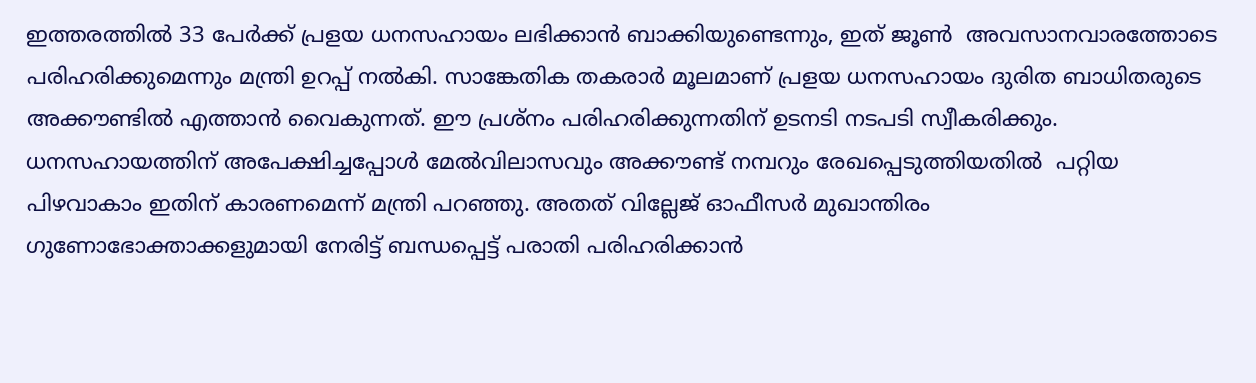ഇത്തരത്തില്‍ 33 പേര്‍ക്ക് പ്രളയ ധനസഹായം ലഭിക്കാന്‍ ബാക്കിയുണ്ടെന്നും, ഇത് ജൂണ്‍  അവസാനവാരത്തോടെ പരിഹരിക്കുമെന്നും മന്ത്രി ഉറപ്പ് നല്‍കി. സാങ്കേതിക തകരാര്‍ മൂലമാണ് പ്രളയ ധനസഹായം ദുരിത ബാധിതരുടെ അക്കൗണ്ടില്‍ എത്താന്‍ വൈകുന്നത്. ഈ പ്രശ്‌നം പരിഹരിക്കുന്നതിന് ഉടനടി നടപടി സ്വീകരിക്കും. ധനസഹായത്തിന് അപേക്ഷിച്ചപ്പോള്‍ മേല്‍വിലാസവും അക്കൗണ്ട് നമ്പറും രേഖപ്പെടുത്തിയതില്‍  പറ്റിയ പിഴവാകാം ഇതിന് കാരണമെന്ന് മന്ത്രി പറഞ്ഞു. അതത് വില്ലേജ് ഓഫീസര്‍ മുഖാന്തിരം ഗുണോഭോക്താക്കളുമായി നേരിട്ട് ബന്ധപ്പെട്ട് പരാതി പരിഹരിക്കാന്‍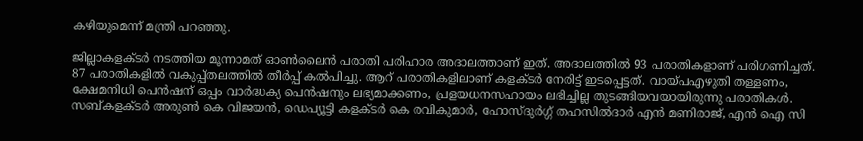കഴിയുമെന്ന് മന്ത്രി പറഞ്ഞു.

ജില്ലാകളക്ടര്‍ നടത്തിയ മൂന്നാമത് ഓണ്‍ലൈന്‍ പരാതി പരിഹാര അദാലത്താണ് ഇത്. അദാലത്തില്‍ 93 പരാതികളാണ് പരിഗണിച്ചത്. 87 പരാതികളില്‍ വകുപ്പ്തലത്തില്‍ തീര്‍പ്പ് കല്‍പിച്ചു. ആറ് പരാതികളിലാണ് കളക്ടര്‍ നേരിട്ട് ഇടപ്പെട്ടത്. വായ്പഎഴുതി തള്ളണം, ക്ഷേമനിധി പെന്‍ഷന് ഒപ്പം വാര്‍ദ്ധക്യ പെന്‍ഷനും ലഭ്യമാക്കണം, പ്രളയധനസഹായം ലഭിച്ചില്ല തുടങ്ങിയവയായിരുന്നു പരാതികള്‍. സബ്കളക്ടര്‍ അരുണ്‍ കെ വിജയന്‍, ഡെപ്യൂട്ടി കളക്ടര്‍ കെ രവികുമാര്‍, ഹോസ്ദുര്‍ഗ്ഗ് തഹസില്‍ദാര്‍ എന്‍ മണിരാജ്, എന്‍ ഐ സി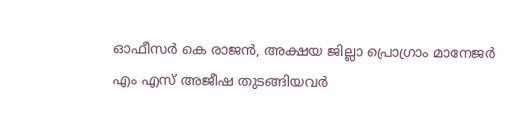ഓഫീസര്‍ കെ രാജന്‍, അക്ഷയ ജില്ലാ പ്രൊഗ്രാം മാനേജര്‍ എം എസ് അജീഷ തുടങ്ങിയവര്‍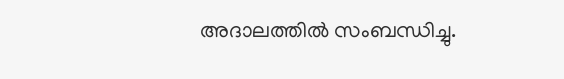അദാലത്തില്‍ സംബന്ധിച്ചു.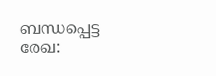ബന്ധപ്പെട്ട രേഖ: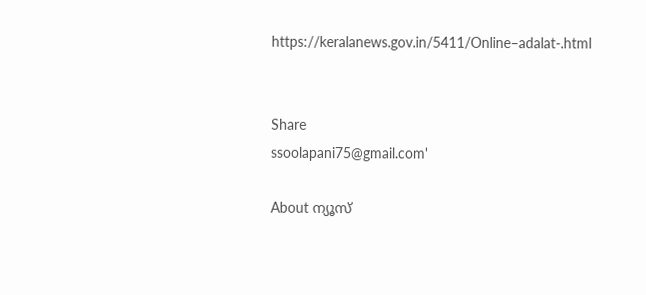https://keralanews.gov.in/5411/Online–adalat-.html


Share
ssoolapani75@gmail.com'

About ന്യൂസ്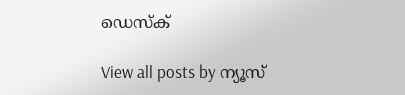ഡെസ്ക്

View all posts by ന്യൂസ്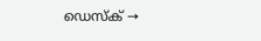ഡെസ്ക് →